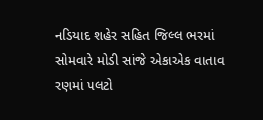નડિયાદ શહેર સહિત જિલ્લ ભરમાં સોમવારે મોડી સાંજે એકાએક વાતાવ રણમાં પલટો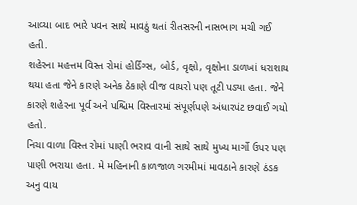આવ્યા બાદ ભારે પવન સાથે માવઠું થતાં રીતસરની નાસભાગ મચી ગઈ હતી.
શહેરના મહત્તમ વિસ્ત રોમાં હોર્ડિંગ્સ, બોર્ડ, વૃક્ષો, વૃક્ષોના ડાળખાં ધરાશાય થયા હતા જેને કારણે અનેક ઠેકાણે વીજ વાયરો પણ તૂટી પડ્યા હતા. જેને કારણે શહેરના પૂર્વ અને પશ્ચિમ વિસ્તારમાં સંપૂર્ણપણે અંધારપંટ છવાઈ ગયો હતો.
નિચા વાળા વિસ્ત રોમાં પાણી ભરાવ વાની સાથે સાથે મુખ્ય માર્ગો ઉપર પણ પાણી ભરાયા હતા. મે મહિનાની કાળજાળ ગરમીમાં માવઠાને કારણે ઠંડક અનુ વાય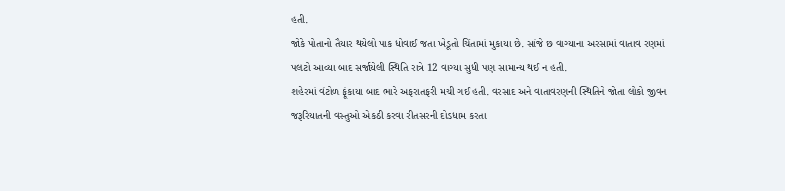હતી.
જોકે પોતાનો તૈયાર થયેલો પાક ધોવાઈ જતા ખેડૂતો ચિંતામાં મુકાયા છે. સાંજે છ વાગ્યાના અરસામાં વાતાવ રણમાં પલટો આવ્યા બાદ સર્જાયેલી સ્થિતિ રાત્રે 12 વાગ્યા સુધી પણ સામાન્ય થઈ ન હતી.
શહેરમાં વંટોળ ફૂંકાયા બાદ ભારે અફરાતફરી મચી ગઈ હતી. વરસાદ અને વાતાવરણની સ્થિતિને જોતા લોકો જીવન જરૂરિયાતની વસ્તુઓ એકઠી કરવા રીતસરની દોડધામ કરતા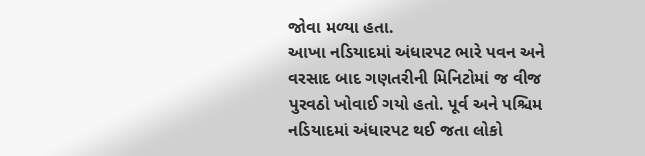જોવા મળ્યા હતા.
આખા નડિયાદમાં અંધારપટ ભારે પવન અને વરસાદ બાદ ગણતરીની મિનિટોમાં જ વીજ પુરવઠો ખોવાઈ ગયો હતો. પૂર્વ અને પશ્ચિમ નડિયાદમાં અંધારપટ થઈ જતા લોકો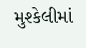મુશ્કેલીમાં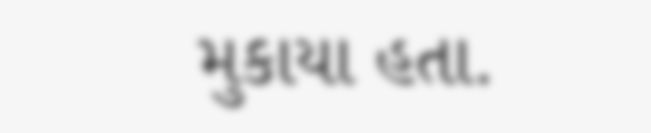મુકાયા હતા.